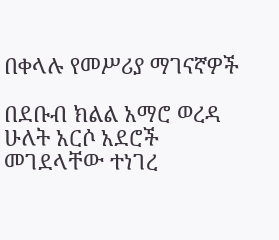በቀላሉ የመሥሪያ ማገናኛዎች

በደቡብ ክልል አማሮ ወረዳ ሁለት አርሶ አደሮች መገደላቸው ተነገረ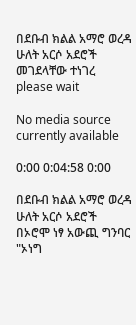በደቡብ ክልል አማሮ ወረዳ ሁለት አርሶ አደሮች መገደላቸው ተነገረ
please wait

No media source currently available

0:00 0:04:58 0:00

በደቡብ ክልል አማሮ ወረዳ ሁለት አርሶ አደሮች በኦሮሞ ነፃ አውጪ ግንባር "ኦነግ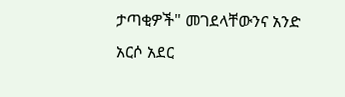ታጣቂዎች" መገደላቸውንና አንድ አርሶ አደር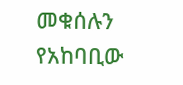መቁሰሉን የአከባቢው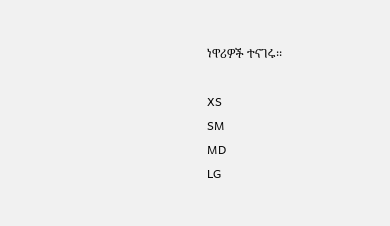ነዋሪዎች ተናገሩ፡፡

XS
SM
MD
LG